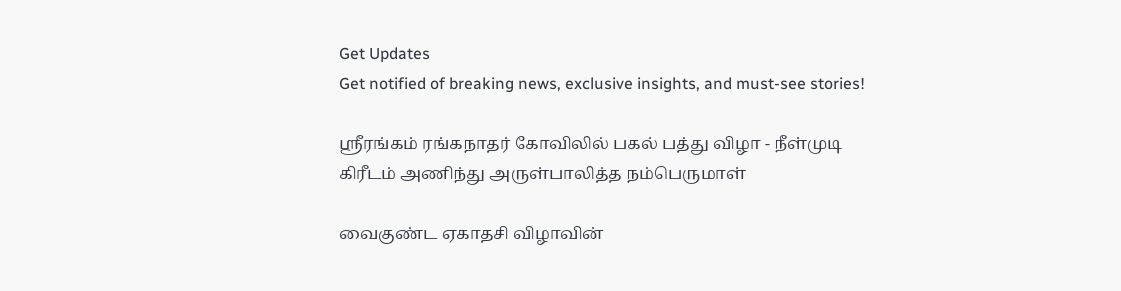Get Updates
Get notified of breaking news, exclusive insights, and must-see stories!

ஸ்ரீரங்கம் ரங்கநாதர் கோவிலில் பகல் பத்து விழா - நீள்முடி கிரீடம் அணிந்து அருள்பாலித்த நம்பெருமாள்

வைகுண்ட ஏகாதசி விழாவின்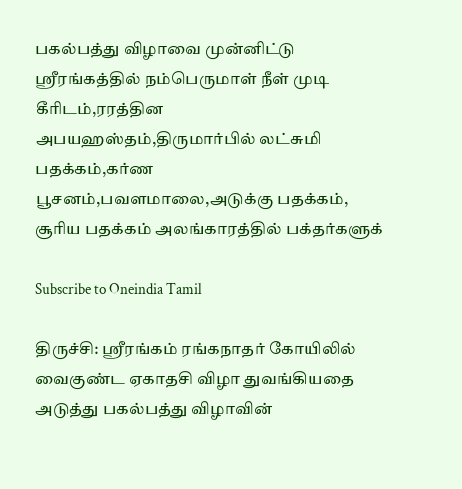பகல்பத்து விழாவை முன்னிட்டு ஸ்ரீரங்கத்தில் நம்பெருமாள் நீள் முடி கீரிடம்,ரரத்தின அபயஹஸ்தம்,திருமார்பில் லட்சுமி பதக்கம்,கர்ண பூசனம்,பவளமாலை,அடுக்கு பதக்கம், சூரிய பதக்கம் அலங்காரத்தில் பக்தர்களுக்

Subscribe to Oneindia Tamil

திருச்சி: ஸ்ரீரங்கம் ரங்கநாதர் கோயிலில் வைகுண்ட ஏகாதசி விழா துவங்கியதை அடுத்து பகல்பத்து விழாவின்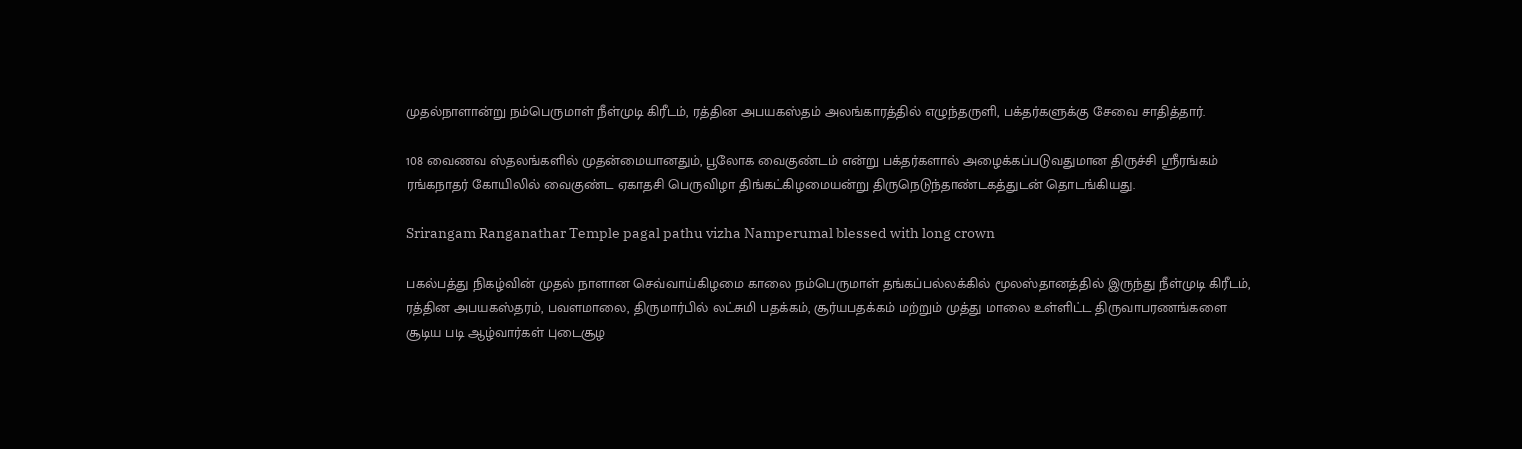முதல்நாளான்று நம்பெருமாள் நீள்முடி கிரீடம், ரத்தின அபயகஸ்தம் அலங்காரத்தில் எழுந்தருளி, பக்தர்களுக்கு சேவை சாதித்தார்.

108 வைணவ ஸ்தலங்களில் முதன்மையானதும், பூலோக வைகுண்டம் என்று பக்தர்களால் அழைக்கப்படுவதுமான திருச்சி ஸ்ரீரங்கம் ரங்கநாதர் கோயிலில் வைகுண்ட ஏகாதசி பெருவிழா திங்கட்கிழமையன்று திருநெடுந்தாண்டகத்துடன் தொடங்கியது.

Srirangam Ranganathar Temple pagal pathu vizha Namperumal blessed with long crown

பகல்பத்து நிகழ்வின் முதல் நாளான செவ்வாய்கிழமை காலை நம்பெருமாள் தங்கப்பல்லக்கில் மூலஸ்தானத்தில் இருந்து நீள்முடி கிரீடம், ரத்தின அபயகஸ்தரம், பவளமாலை, திருமார்பில் லட்சுமி பதக்கம், சூர்யபதக்கம் மற்றும் முத்து மாலை உள்ளிட்ட திருவாபரணங்களை சூடிய படி ஆழ்வார்கள் புடைசூழ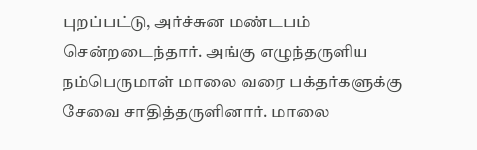புறப்பட்டு, அர்ச்சுன மண்டபம் சென்றடைந்தார். அங்கு எழுந்தருளிய நம்பெருமாள் மாலை வரை பக்தர்களுக்கு சேவை சாதித்தருளினார். மாலை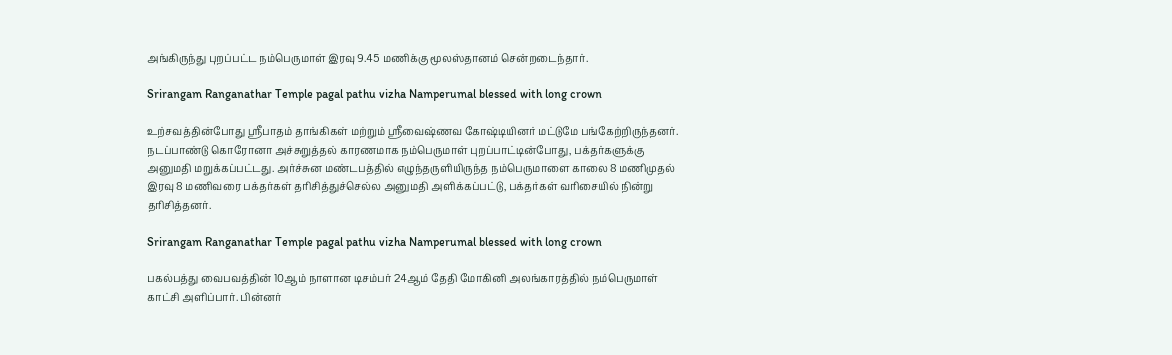அங்கிருந்து புறப்பட்ட நம்பெருமாள் இரவு 9.45 மணிக்கு மூலஸ்தானம் சென்றடைந்தார்.

Srirangam Ranganathar Temple pagal pathu vizha Namperumal blessed with long crown

உற்சவத்தின்போது ஸ்ரீபாதம் தாங்கிகள் மற்றும் ஸ்ரீவைஷ்ணவ கோஷ்டியினர் மட்டுமே பங்கேற்றிருந்தனர். நடப்பாண்டு கொரோனா அச்சுறுத்தல் காரணமாக நம்பெருமாள் புறப்பாட்டின்போது, பக்தர்களுக்கு அனுமதி மறுக்கப்பட்டது. அர்ச்சுன மண்டபத்தில் எழுந்தருளியிருந்த நம்பெருமாளை காலை 8 மணிமுதல் இரவு 8 மணிவரை பக்தர்கள் தரிசித்துச்செல்ல அனுமதி அளிக்கப்பட்டு, பக்தர்கள் வரிசையில் நின்று தரிசித்தனர்.

Srirangam Ranganathar Temple pagal pathu vizha Namperumal blessed with long crown

பகல்பத்து வைபவத்தின் 10ஆம் நாளான டிசம்பர் 24ஆம் தேதி மோகினி அலங்காரத்தில் நம்பெருமாள் காட்சி அளிப்பார். பின்னர்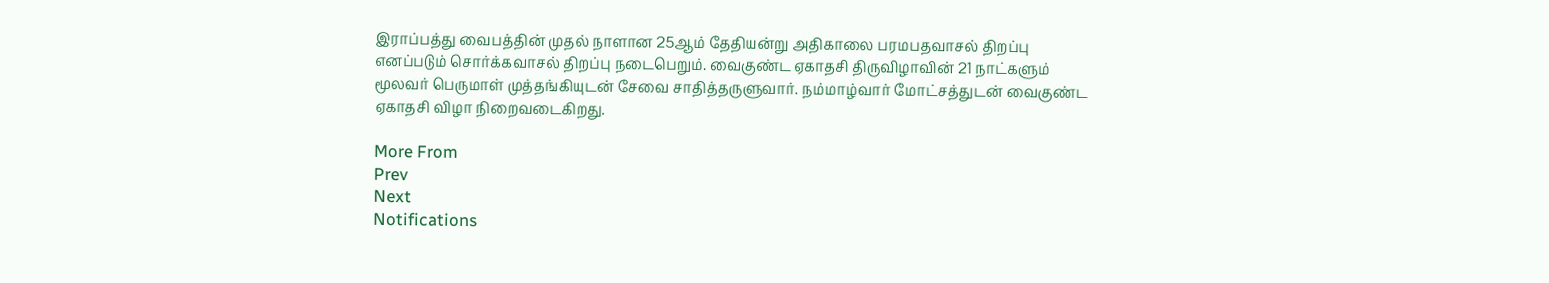இராப்பத்து வைபத்தின் முதல் நாளான 25ஆம் தேதியன்று அதிகாலை பரமபதவாசல் திறப்பு எனப்படும் சொர்க்கவாசல் திறப்பு நடைபெறும். வைகுண்ட ஏகாதசி திருவிழாவின் 21 நாட்களும் மூலவர் பெருமாள் முத்தங்கியுடன் சேவை சாதித்தருளுவார். நம்மாழ்வார் மோட்சத்துடன் வைகுண்ட ஏகாதசி விழா நிறைவடைகிறது.

More From
Prev
Next
Notifications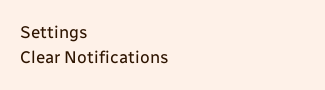Settings
Clear Notifications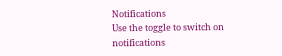Notifications
Use the toggle to switch on notifications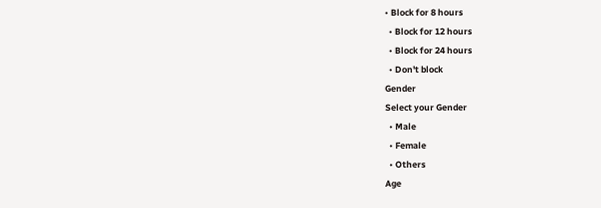• Block for 8 hours
  • Block for 12 hours
  • Block for 24 hours
  • Don't block
Gender
Select your Gender
  • Male
  • Female
  • Others
Age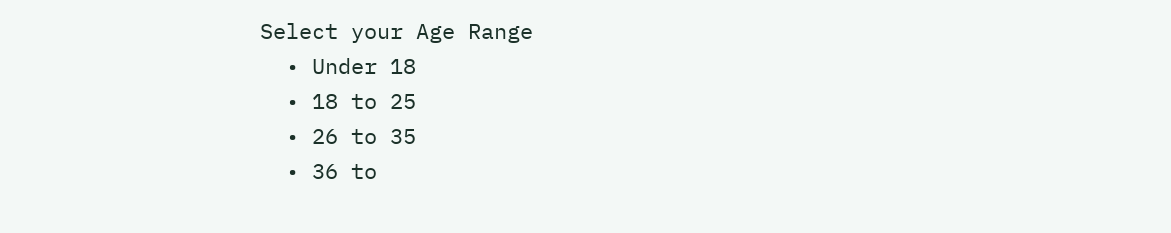Select your Age Range
  • Under 18
  • 18 to 25
  • 26 to 35
  • 36 to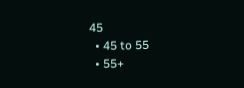45
  • 45 to 55
  • 55+